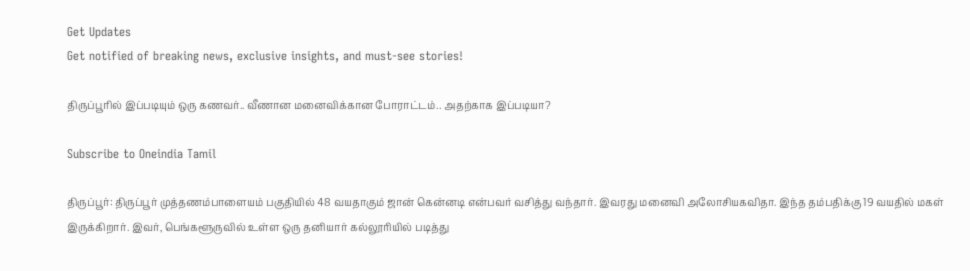Get Updates
Get notified of breaking news, exclusive insights, and must-see stories!

திருப்பூரில் இப்படியும் ஒரு கணவர்.. வீணான மனைவிக்கான போராட்டம்.. அதற்காக இப்படியா?

Subscribe to Oneindia Tamil

திருப்பூர்: திருப்பூர் முத்தணம்பாளையம் பகுதியில் 48 வயதாகும் ஜான் கென்னடி என்பவர் வசித்து வந்தார். இவரது மனைவி அலோசியகவிதா. இந்த தம்பதிக்கு 19 வயதில் மகள் இருக்கிறார். இவர், பெங்களூருவில் உள்ள ஒரு தனியார் கல்லூரியில் படித்து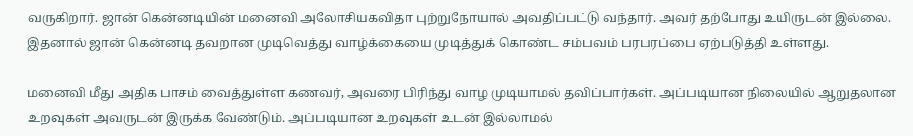வருகிறார். ஜான் கென்னடியின் மனைவி அலோசியகவிதா புற்றுநோயால் அவதிப்பட்டு வந்தார். அவர் தற்போது உயிருடன் இல்லை. இதனால் ஜான் கென்னடி தவறான முடிவெத்து வாழ்க்கையை முடித்துக் கொண்ட சம்பவம் பரபரப்பை ஏற்படுத்தி உள்ளது.

மனைவி மீது அதிக பாசம் வைத்துள்ள கணவர், அவரை பிரிந்து வாழ முடியாமல் தவிப்பார்கள். அப்படியான நிலையில் ஆறுதலான உறவுகள் அவருடன் இருக்க வேண்டும். அப்படியான உறவுகள் உடன் இல்லாமல்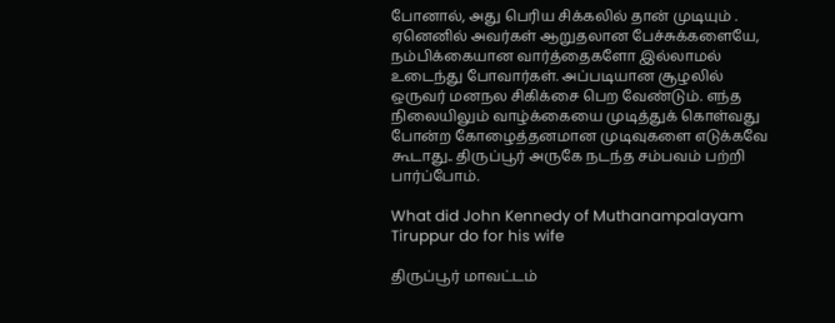போனால், அது பெரிய சிக்கலில் தான் முடியும் . ஏனெனில் அவர்கள் ஆறுதலான பேச்சுக்களையே, நம்பிக்கையான வார்த்தைகளோ இல்லாமல் உடைந்து போவார்கள். அப்படியான சூழலில் ஒருவர் மனநல சிகிக்சை பெற வேண்டும். எந்த நிலையிலும் வாழ்க்கையை முடித்துக் கொள்வது போன்ற கோழைத்தனமான முடிவுகளை எடுக்கவே கூடாது.. திருப்பூர் அருகே நடந்த சம்பவம் பற்றி பார்ப்போம்.

What did John Kennedy of Muthanampalayam Tiruppur do for his wife

திருப்பூர் மாவட்டம்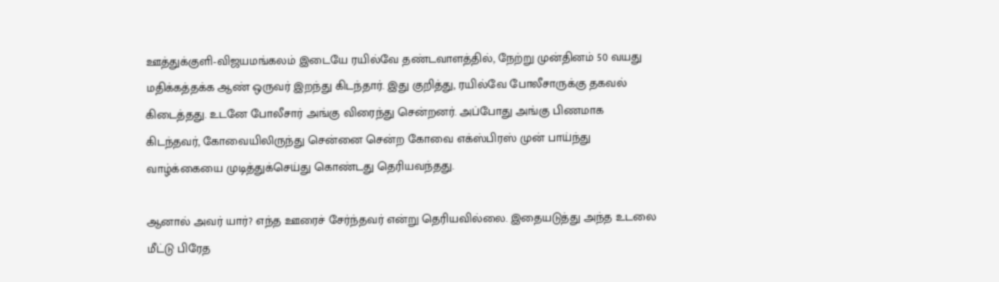ஊத்துக்குளி-விஜயமங்கலம் இடையே ரயில்வே தண்டவாளத்தில், நேற்று முன்தினம் 50 வயது மதிக்கத்தக்க ஆண் ஒருவர் இறந்து கிடந்தார். இது குறித்து, ரயில்வே போலீசாருக்கு தகவல் கிடைத்தது. உடனே போலீசார் அங்கு விரைந்து சென்றனர். அப்போது அங்கு பிணமாக கிடந்தவர், கோவையிலிருந்து சென்னை சென்ற கோவை எக்ஸ்பிரஸ் முன் பாய்ந்து வாழ்க்கையை முடித்துக்செய்து கொண்டது தெரியவந்தது.

ஆனால் அவர் யார்? எந்த ஊரைச் சேர்ந்தவர் என்று தெரியவில்லை. இதையடுத்து அந்த உடலை மீட்டு பிரேத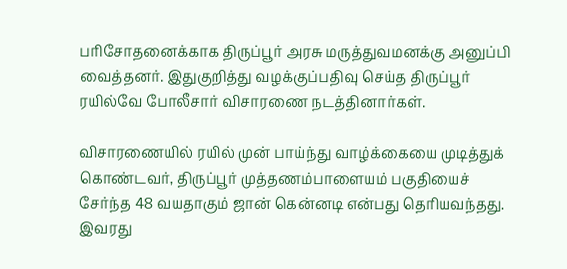பரிசோதனைக்காக திருப்பூர் அரசு மருத்துவமனக்கு அனுப்பி வைத்தனர். இதுகுறித்து வழக்குப்பதிவு செய்த திருப்பூர் ரயில்வே போலீசார் விசாரணை நடத்தினார்கள்.

விசாரணையில் ரயில் முன் பாய்ந்து வாழ்க்கையை முடித்துக் கொண்டவர், திருப்பூர் முத்தணம்பாளையம் பகுதியைச் சேர்ந்த 48 வயதாகும் ஜான் கென்னடி என்பது தெரியவந்தது. இவரது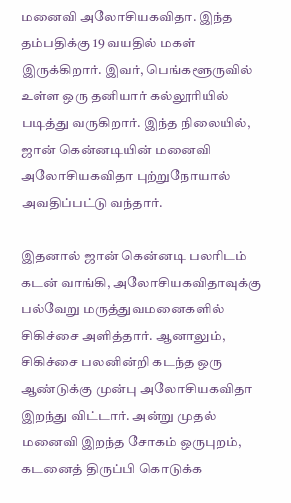மனைவி அலோசியகவிதா. இந்த தம்பதிக்கு 19 வயதில் மகள் இருக்கிறார். இவர், பெங்களூருவில் உள்ள ஒரு தனியார் கல்லூரியில் படித்து வருகிறார். இந்த நிலையில், ஜான் கென்னடியின் மனைவி அலோசியகவிதா புற்றுநோயால் அவதிப்பட்டு வந்தார்.

இதனால் ஜான் கென்னடி பலரிடம் கடன் வாங்கி, அலோசியகவிதாவுக்கு பல்வேறு மருத்துவமனைகளில் சிகிச்சை அளித்தார். ஆனாலும், சிகிச்சை பலனின்றி கடந்த ஒரு ஆண்டுக்கு முன்பு அலோசியகவிதா இறந்து விட்டார். அன்று முதல் மனைவி இறந்த சோகம் ஒருபுறம், கடனைத் திருப்பி கொடுக்க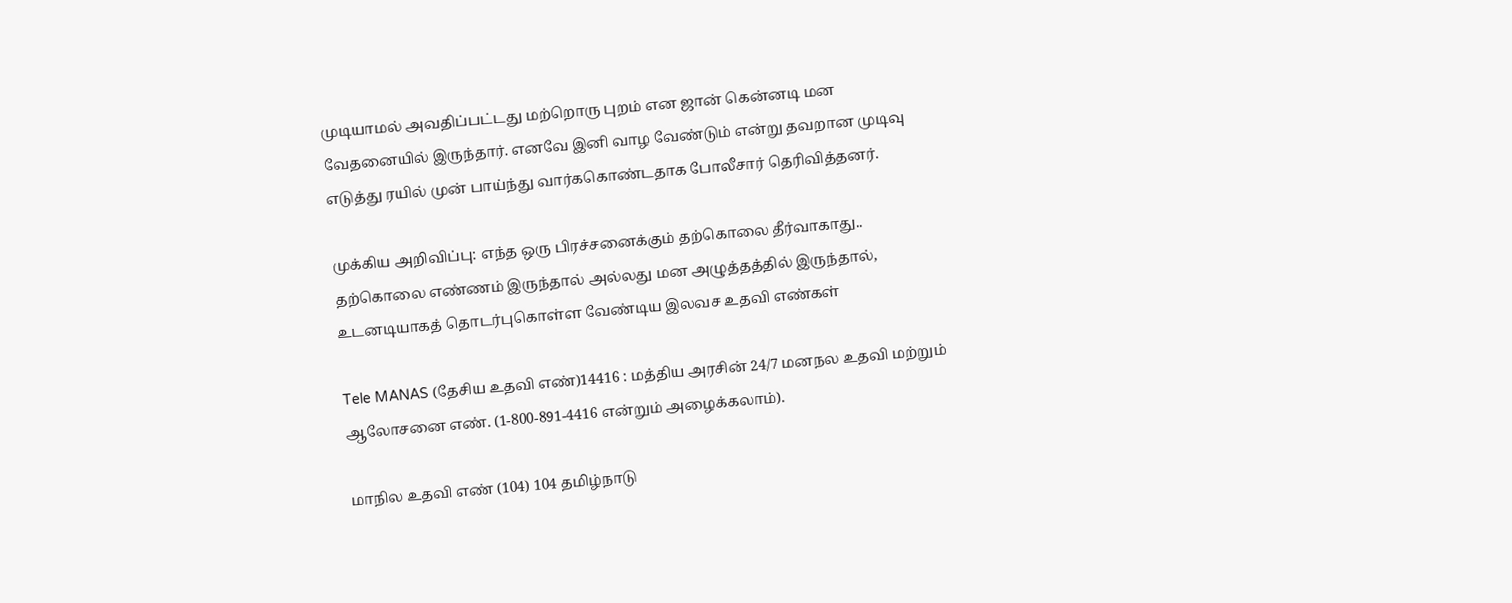முடியாமல் அவதிப்பட்டது மற்றொரு புறம் என ஜான் கென்னடி மன வேதனையில் இருந்தார். எனவே இனி வாழ வேண்டும் என்று தவறான முடிவு எடுத்து ரயில் முன் பாய்ந்து வார்ககொண்டதாக போலீசார் தெரிவித்தனர்.

முக்கிய அறிவிப்பு: எந்த ஒரு பிரச்சனைக்கும் தற்கொலை தீர்வாகாது.. தற்கொலை எண்ணம் இருந்தால் அல்லது மன அழுத்தத்தில் இருந்தால், உடனடியாகத் தொடர்புகொள்ள வேண்டிய இலவச உதவி எண்கள்

Tele MANAS (தேசிய உதவி எண்)14416 : மத்திய அரசின் 24/7 மனநல உதவி மற்றும் ஆலோசனை எண். (1-800-891-4416 என்றும் அழைக்கலாம்).

மாநில உதவி எண் (104) 104 தமிழ்நாடு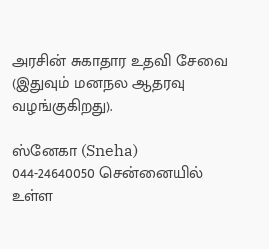அரசின் சுகாதார உதவி சேவை (இதுவும் மனநல ஆதரவு வழங்குகிறது).

ஸ்னேகா (Sneha) 044-24640050 சென்னையில் உள்ள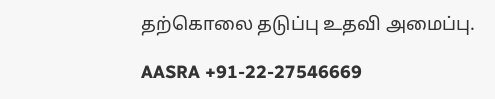தற்கொலை தடுப்பு உதவி அமைப்பு.

AASRA +91-22-27546669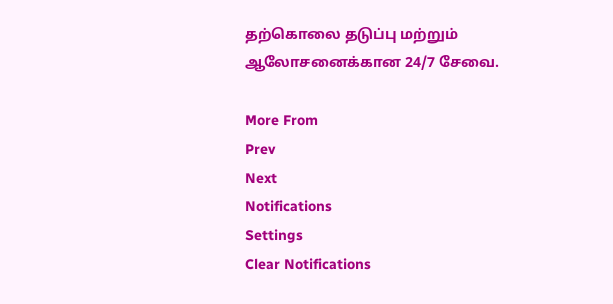தற்கொலை தடுப்பு மற்றும் ஆலோசனைக்கான 24/7 சேவை.

More From
Prev
Next
Notifications
Settings
Clear Notifications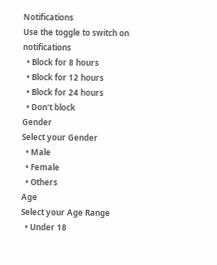Notifications
Use the toggle to switch on notifications
  • Block for 8 hours
  • Block for 12 hours
  • Block for 24 hours
  • Don't block
Gender
Select your Gender
  • Male
  • Female
  • Others
Age
Select your Age Range
  • Under 18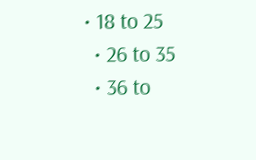• 18 to 25
  • 26 to 35
  • 36 to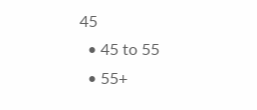45
  • 45 to 55
  • 55+